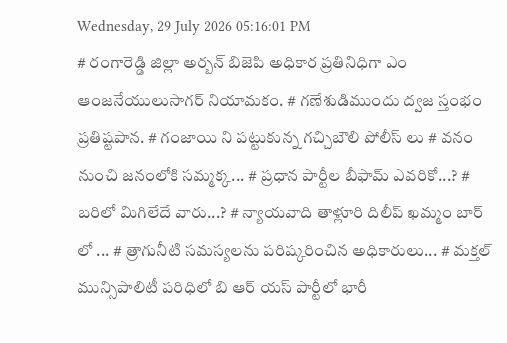Wednesday, 29 July 2026 05:16:01 PM
# రంగారెడ్డి జిల్లా అర్బన్ బిజెపి అధికార ప్రతినిధిగా ఎం ఆంజనేయులుసాగర్ నియామకం. # గణేశుడిముందు ద్వజ స్తంభం ప్రతిష్టపాన. # గంజాయి ని పట్టుకున్న గచ్చిబౌలి పోలీస్ లు # వనం నుంచి జనంలోకి సమ్మక్క... # ప్రధాన పార్టీల బీఫామ్ ఎవరికో...? # బరిలో మిగిలేదే వారు...? # న్యాయవాది తాళ్లూరి దిలీప్ ఖమ్మం బార్ లో ... # త్రాగునీటి సమస్యలను పరిష్కరించిన అధికారులు... # మక్తల్ మున్సిపాలిటీ పరిధిలో బి ఆర్ యస్ పార్టీలో భారీ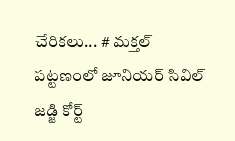చేరికలు... # మక్తల్ పట్టణంలో జూనియర్ సివిల్ జడ్జి కోర్ట్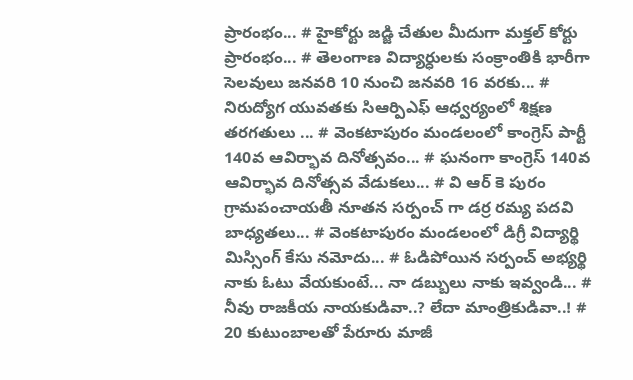ప్రారంభం... # హైకోర్టు జడ్జి చేతుల మీదుగా మక్తల్ కోర్టు ప్రారంభం... # తెలంగాణ విద్యార్ధులకు సంక్రాంతికి భారీగా సెలవులు జనవరి 10 నుంచి జనవరి 16 వరకు... # నిరుద్యోగ యువతకు సిఆర్పిఎఫ్ ఆధ్వర్యంలో శిక్షణ తరగతులు ... # వెంకటాపురం మండలంలో కాంగ్రెస్ పార్టీ 140వ ఆవిర్భావ దినోత్సవం... # ఘనంగా కాంగ్రెస్ 140వ ఆవిర్భావ దినోత్సవ వేడుకలు... # వి ఆర్ కె పురం గ్రామపంచాయతీ నూతన సర్పంచ్ గా డర్ర రమ్య పదవి బాధ్యతలు... # వెంకటాపురం మండలంలో డిగ్రీ విద్యార్థి మిస్సింగ్ కేసు నమోదు... # ఓడిపోయిన సర్పంచ్ అభ్యర్థి నాకు ఓటు వేయకుంటే... నా డబ్బులు నాకు ఇవ్వండి... # నీవు రాజకీయ నాయకుడివా..? లేదా మాంత్రికుడివా..! # 20 కుటుంబాలతో పేరూరు మాజీ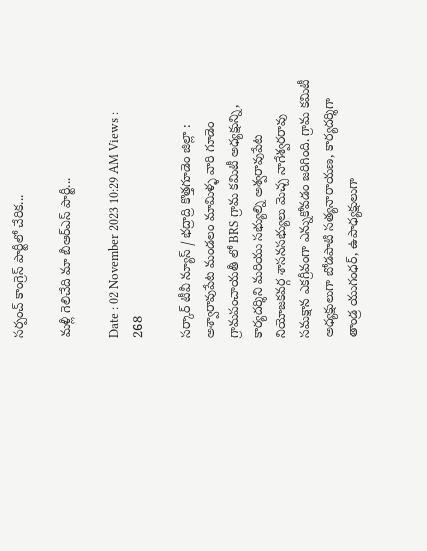సర్పంచ్ కాంగ్రెస్ పార్టీలో చేరిక...

మళ్లీ గెలిచేది మా బీఆర్ఎస్ పార్టీ...

Date : 02 November 2023 10:29 AM Views : 268

సర్కార్ టీవీ న్యూస్ / భద్రాద్రి కొత్తగూడెం జిల్లా : అశ్వారావుపేట మండలం మామిళ్ళ వారి గూడెం గ్రామపంచాయతీ లో BRS గ్రామ కమిటీ అధ్యక్షున్ని, కార్యదర్శిని మరియు సభ్యుల్ని అశ్వరావుపేట నియోజకవర్గ శాసనసభ్యులు మెచ్చ నాగేశ్వరరావు సమక్షాన ఎకగ్రీవంగా ఎన్నుకోవడం జరిగింది. గ్రామ కమిటీ అధ్యక్షులుగా బోడపాటి సత్యనారాయణ, కార్యదర్శిగా తాండ్ర యుగంధర్, ఉపాధ్యక్షులుగా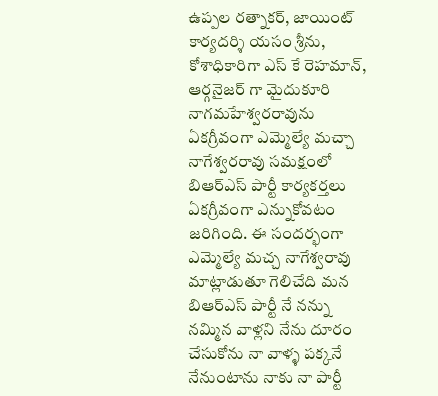ఉప్పల రత్నాకర్, జాయింట్ కార్యదర్శి యసం శ్రీను, కోశాధికారిగా ఎస్ కే రెహమాన్, ఆర్గనైజర్ గా మైదుకూరి నాగమహేశ్వరరావును ఏకగ్రీవంగా ఎమ్మెల్యే మచ్చా నాగేశ్వరరావు సమక్షంలో బిఆర్ఎస్ పార్టీ కార్యకర్తలు ఏకగ్రీవంగా ఎన్నుకోవటం జరిగింది. ఈ సందర్భంగా ఎమ్మెల్యే మచ్చ నాగేశ్వరావు మాట్లాడుతూ గెలిచేది మన బిఆర్ఎస్ పార్టీ నే నన్ను నమ్మిన వాళ్లని నేను దూరం చేసుకోను నా వాళ్ళ పక్కనే నేనుంటాను నాకు నా పార్టీ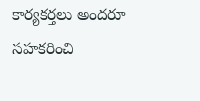కార్యకర్తలు అందరూ సహకరించి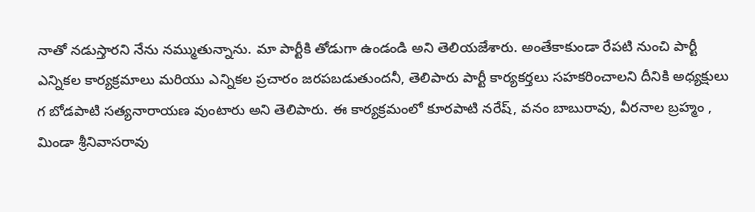నాతో నడుస్తారని నేను నమ్ముతున్నాను. మా పార్టీకి తోడుగా ఉండండి అని తెలియజేశారు. అంతేకాకుండా రేపటి నుంచి పార్టీ ఎన్నికల కార్యక్రమాలు మరియు ఎన్నికల ప్రచారం జరపబడుతుందనీ, తెలిపారు పార్టీ కార్యకర్తలు సహకరించాలని దీనికి అధ్యక్షులు గ బోడపాటి సత్యనారాయణ వుంటారు అని తెలిపారు. ఈ కార్యక్రమంలో కూరపాటి నరేష్, వనం బాబురావు, వీరనాల బ్రహ్మం , మిండా శ్రీనివాసరావు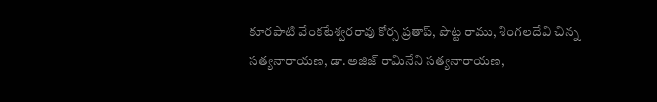కూరపాటి వేంకటేశ్వరరావు కోర్స ప్రతాప్, పొట్ట రాము, శింగలదేవి చిన్న సత్యనారాయణ, డా.అజిజ్ రామినేని సత్యనారాయణ,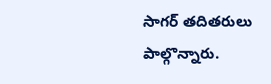సాగర్ తదితరులు పాల్గొన్నారు.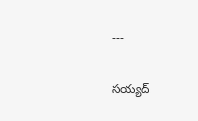---

సయ్యద్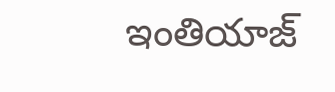ఇంతియాజ్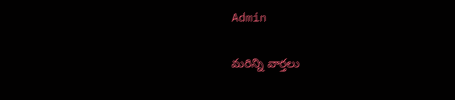Admin

మరిన్ని వార్తలు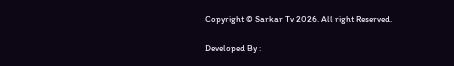Copyright © Sarkar Tv 2026. All right Reserved.

Developed By :